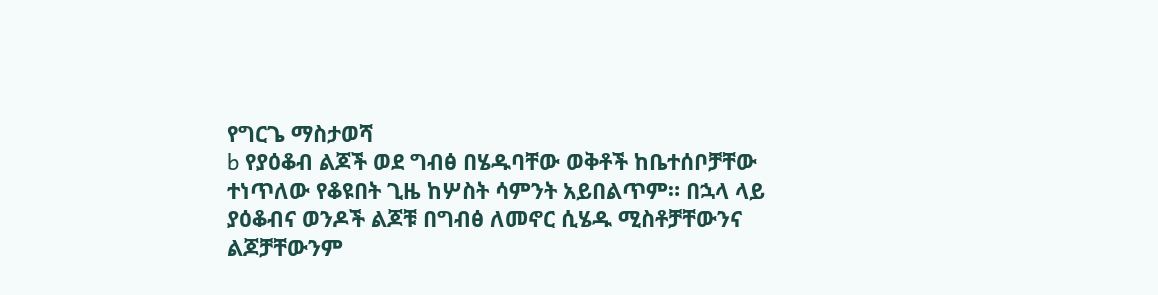የግርጌ ማስታወሻ
b የያዕቆብ ልጆች ወደ ግብፅ በሄዱባቸው ወቅቶች ከቤተሰቦቻቸው ተነጥለው የቆዩበት ጊዜ ከሦስት ሳምንት አይበልጥም። በኋላ ላይ ያዕቆብና ወንዶች ልጆቹ በግብፅ ለመኖር ሲሄዱ ሚስቶቻቸውንና ልጆቻቸውንም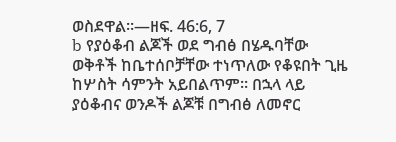ወስደዋል።—ዘፍ. 46:6, 7
b የያዕቆብ ልጆች ወደ ግብፅ በሄዱባቸው ወቅቶች ከቤተሰቦቻቸው ተነጥለው የቆዩበት ጊዜ ከሦስት ሳምንት አይበልጥም። በኋላ ላይ ያዕቆብና ወንዶች ልጆቹ በግብፅ ለመኖር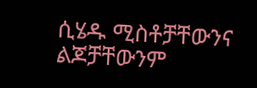ሲሄዱ ሚስቶቻቸውንና ልጆቻቸውንም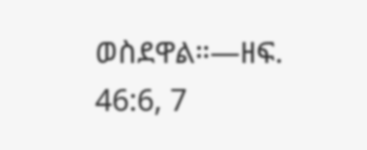ወስደዋል።—ዘፍ. 46:6, 7